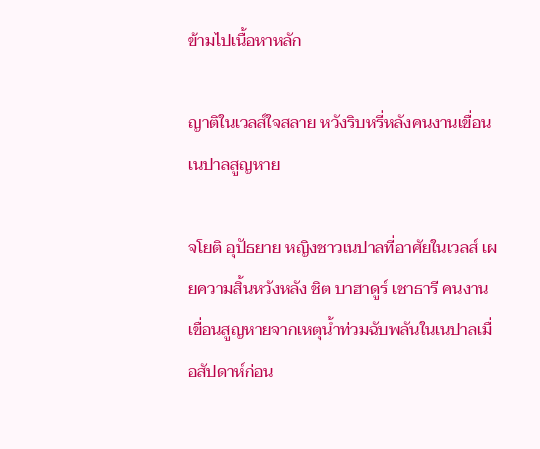ข้ามไปเนื้อหาหลัก

ญาติในเวลส์ใจสลาย หวังริบหรี่หลังคนงานเขื่อนเนปาลสูญหาย

จโยติ อุปัธยาย หญิงชาวเนปาลที่อาศัยในเวลส์ เผยความสิ้นหวังหลัง ชิต บาฮาดูร์ เชาธารี คนงานเขื่อนสูญหายจากเหตุน้ำท่วมฉับพลันในเนปาลเมื่อสัปดาห์ก่อน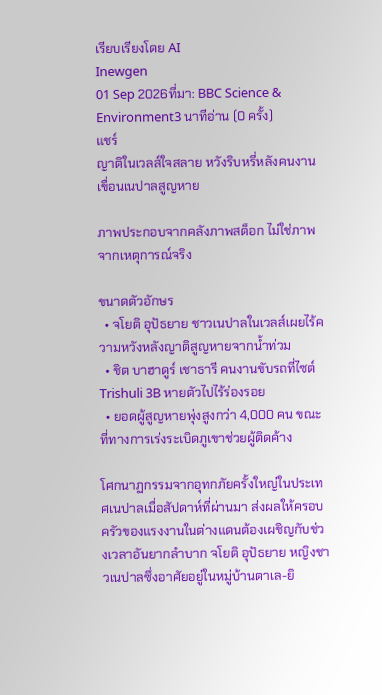เรียบเรียงโดย AI
Inewgen
01 Sep 2026ที่มา: BBC Science & Environment3 นาทีอ่าน (0 ครั้ง)
แชร์
ญาติในเวลส์ใจสลาย หวังริบหรี่หลังคนงานเขื่อนเนปาลสูญหาย

ภาพประกอบจากคลังภาพสต็อก ไม่ใช่ภาพจากเหตุการณ์จริง

ขนาดตัวอักษร
  • จโยติ อุปัธยาย ชาวเนปาลในเวลส์เผยไร้ความหวังหลังญาติสูญหายจากน้ำท่วม
  • ชิต บาฮาดูร์ เชาธารี คนงานขับรถที่ไซต์ Trishuli 3B หายตัวไปไร้ร่องรอย
  • ยอดผู้สูญหายพุ่งสูงกว่า 4,000 คน ขณะที่ทางการเร่งระเบิดภูเขาช่วยผู้ติดค้าง

โศกนาฏกรรมจากอุทกภัยครั้งใหญ่ในประเทศเนปาลเมื่อสัปดาห์ที่ผ่านมา ส่งผลให้ครอบครัวของแรงงานในต่างแดนต้องเผชิญกับช่วงเวลาอันยากลำบาก จโยติ อุปัธยาย หญิงชาวเนปาลซึ่งอาศัยอยู่ในหมู่บ้านตาเล-ยิ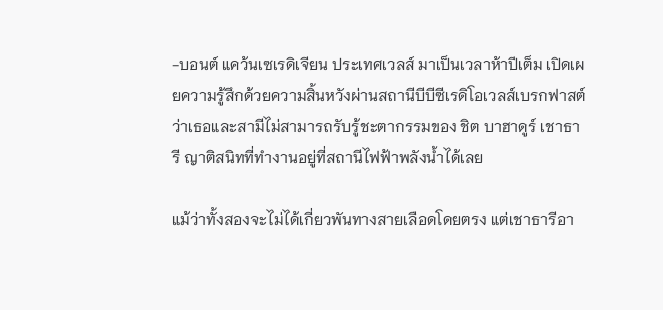-บอนต์ แคว้นเซเรดิเจียน ประเทศเวลส์ มาเป็นเวลาห้าปีเต็ม เปิดเผยความรู้สึกด้วยความสิ้นหวังผ่านสถานีบีบีซีเรดิโอเวลส์เบรกฟาสต์ ว่าเธอและสามีไม่สามารถรับรู้ชะตากรรมของ ชิต บาฮาดูร์ เชาธารี ญาติสนิทที่ทำงานอยู่ที่สถานีไฟฟ้าพลังน้ำได้เลย

แม้ว่าทั้งสองจะไม่ได้เกี่ยวพันทางสายเลือดโดยตรง แต่เชาธารีอา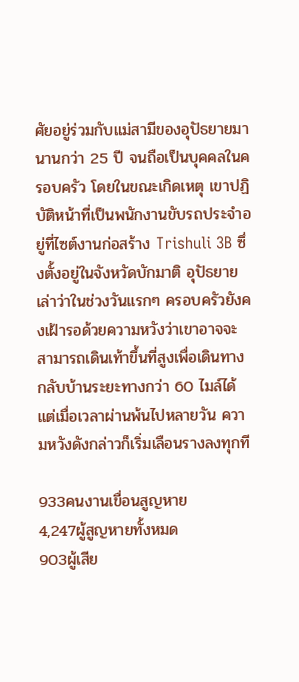ศัยอยู่ร่วมกับแม่สามีของอุปัธยายมานานกว่า 25 ปี จนถือเป็นบุคคลในครอบครัว โดยในขณะเกิดเหตุ เขาปฏิบัติหน้าที่เป็นพนักงานขับรถประจำอยู่ที่ไซต์งานก่อสร้าง Trishuli 3B ซึ่งตั้งอยู่ในจังหวัดบักมาติ อุปัธยายเล่าว่าในช่วงวันแรกๆ ครอบครัวยังคงเฝ้ารอด้วยความหวังว่าเขาอาจจะสามารถเดินเท้าขึ้นที่สูงเพื่อเดินทางกลับบ้านระยะทางกว่า 60 ไมล์ได้ แต่เมื่อเวลาผ่านพ้นไปหลายวัน ความหวังดังกล่าวก็เริ่มเลือนรางลงทุกที

933คนงานเขื่อนสูญหาย
4,247ผู้สูญหายทั้งหมด
903ผู้เสีย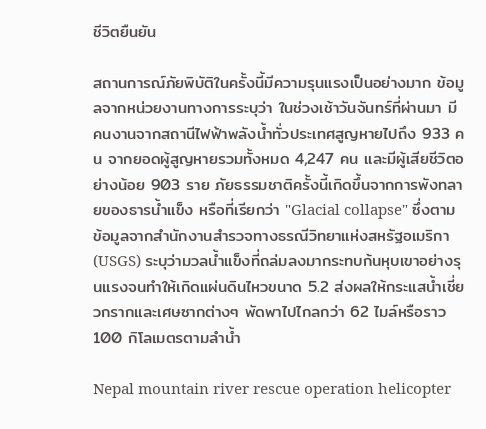ชีวิตยืนยัน

สถานการณ์ภัยพิบัติในครั้งนี้มีความรุนแรงเป็นอย่างมาก ข้อมูลจากหน่วยงานทางการระบุว่า ในช่วงเช้าวันจันทร์ที่ผ่านมา มีคนงานจากสถานีไฟฟ้าพลังน้ำทั่วประเทศสูญหายไปถึง 933 คน จากยอดผู้สูญหายรวมทั้งหมด 4,247 คน และมีผู้เสียชีวิตอย่างน้อย 903 ราย ภัยธรรมชาติครั้งนี้เกิดขึ้นจากการพังทลายของธารน้ำแข็ง หรือที่เรียกว่า "Glacial collapse" ซึ่งตามข้อมูลจากสำนักงานสำรวจทางธรณีวิทยาแห่งสหรัฐอเมริกา (USGS) ระบุว่ามวลน้ำแข็งที่ถล่มลงมากระทบก้นหุบเขาอย่างรุนแรงจนทำให้เกิดแผ่นดินไหวขนาด 5.2 ส่งผลให้กระแสน้ำเชี่ยวกรากและเศษซากต่างๆ พัดพาไปไกลกว่า 62 ไมล์หรือราว 100 กิโลเมตรตามลำน้ำ

Nepal mountain river rescue operation helicopter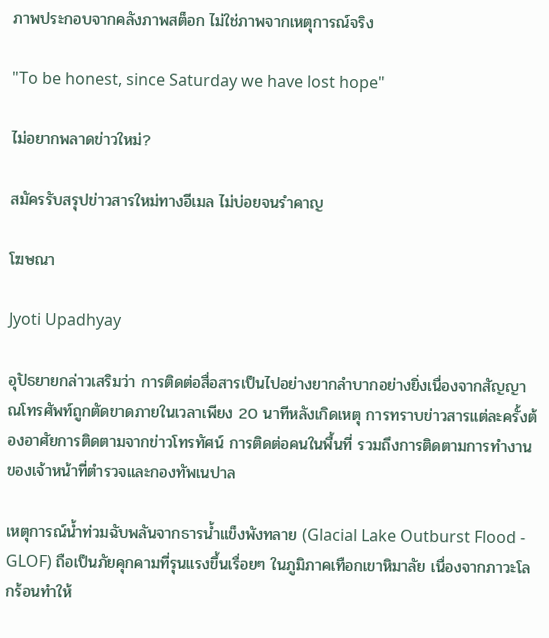ภาพประกอบจากคลังภาพสต็อก ไม่ใช่ภาพจากเหตุการณ์จริง

"To be honest, since Saturday we have lost hope"

ไม่อยากพลาดข่าวใหม่?

สมัครรับสรุปข่าวสารใหม่ทางอีเมล ไม่บ่อยจนรำคาญ

โฆษณา

Jyoti Upadhyay

อุปัธยายกล่าวเสริมว่า การติดต่อสื่อสารเป็นไปอย่างยากลำบากอย่างยิ่งเนื่องจากสัญญาณโทรศัพท์ถูกตัดขาดภายในเวลาเพียง 20 นาทีหลังเกิดเหตุ การทราบข่าวสารแต่ละครั้งต้องอาศัยการติดตามจากข่าวโทรทัศน์ การติดต่อคนในพื้นที่ รวมถึงการติดตามการทำงานของเจ้าหน้าที่ตำรวจและกองทัพเนปาล

เหตุการณ์น้ำท่วมฉับพลันจากธารน้ำแข็งพังทลาย (Glacial Lake Outburst Flood - GLOF) ถือเป็นภัยคุกคามที่รุนแรงขึ้นเรื่อยๆ ในภูมิภาคเทือกเขาหิมาลัย เนื่องจากภาวะโลกร้อนทำให้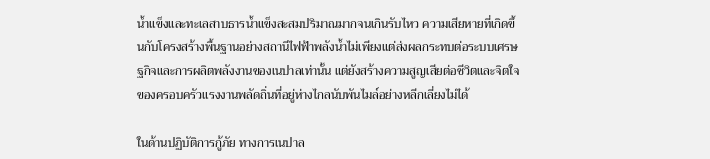น้ำแข็งและทะเลสาบธารน้ำแข็งสะสมปริมาณมากจนเกินรับไหว ความเสียหายที่เกิดขึ้นกับโครงสร้างพื้นฐานอย่างสถานีไฟฟ้าพลังน้ำไม่เพียงแต่ส่งผลกระทบต่อระบบเศรษฐกิจและการผลิตพลังงานของเนปาลเท่านั้น แต่ยังสร้างความสูญเสียต่อชีวิตและจิตใจของครอบครัวแรงงานพลัดถิ่นที่อยู่ห่างไกลนับพันไมล์อย่างหลีกเลี่ยงไม่ได้

ในด้านปฏิบัติการกู้ภัย ทางการเนปาล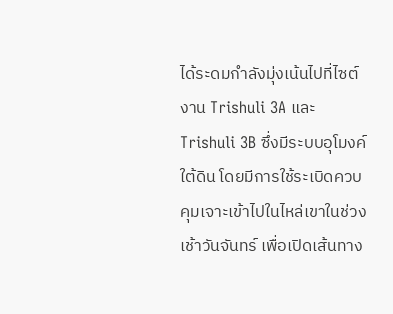ได้ระดมกำลังมุ่งเน้นไปที่ไซต์งาน Trishuli 3A และ Trishuli 3B ซึ่งมีระบบอุโมงค์ใต้ดิน โดยมีการใช้ระเบิดควบคุมเจาะเข้าไปในไหล่เขาในช่วงเช้าวันจันทร์ เพื่อเปิดเส้นทาง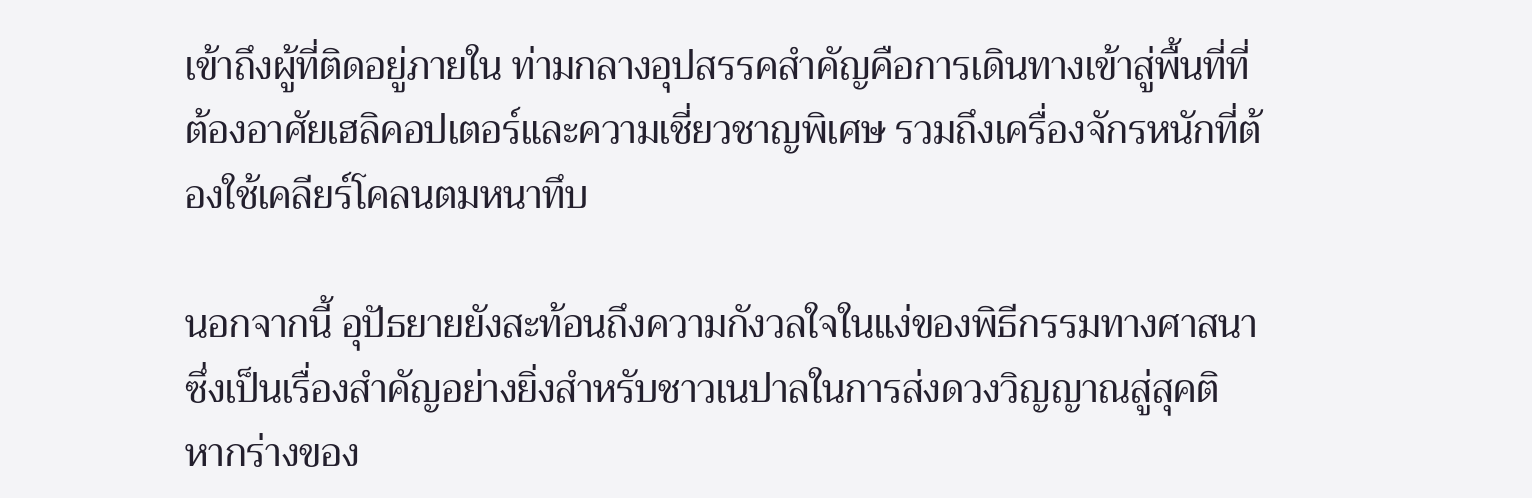เข้าถึงผู้ที่ติดอยู่ภายใน ท่ามกลางอุปสรรคสำคัญคือการเดินทางเข้าสู่พื้นที่ที่ต้องอาศัยเฮลิคอปเตอร์และความเชี่ยวชาญพิเศษ รวมถึงเครื่องจักรหนักที่ต้องใช้เคลียร์โคลนตมหนาทึบ

นอกจากนี้ อุปัธยายยังสะท้อนถึงความกังวลใจในแง่ของพิธีกรรมทางศาสนา ซึ่งเป็นเรื่องสำคัญอย่างยิ่งสำหรับชาวเนปาลในการส่งดวงวิญญาณสู่สุคติ หากร่างของ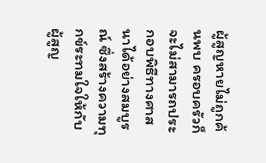ผู้สูญหายไม่ถูกค้นพบ ครอบครัวก็จะไม่สามารถประกอบพิธีทางศาสนาได้อย่างสมบูรณ์ ซึ่งสร้างความทุกข์ระทมใจให้กับผู้สูญ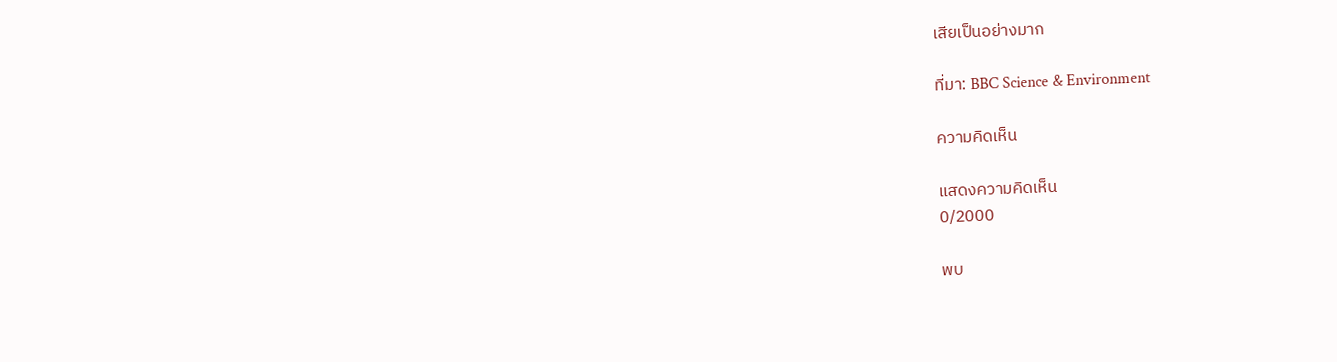เสียเป็นอย่างมาก

ที่มา: BBC Science & Environment

ความคิดเห็น

แสดงความคิดเห็น
0/2000

พบ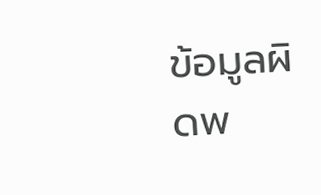ข้อมูลผิดพ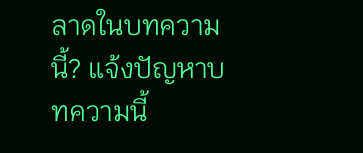ลาดในบทความนี้? แจ้งปัญหาบทความนี้